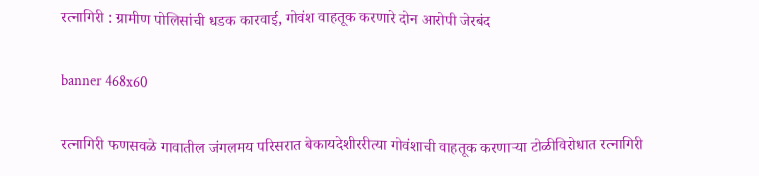रत्नागिरी : ग्रामीण पोलिसांची धडक कारवाई, गोवंश वाहतूक करणारे दोन आरोपी जेरबंद

banner 468x60

रत्नागिरी फणसवळे गावातील जंगलमय परिसरात बेकायदेशीररीत्या गोवंशाची वाहतूक करणाऱ्या टोळीविरोधात रत्नागिरी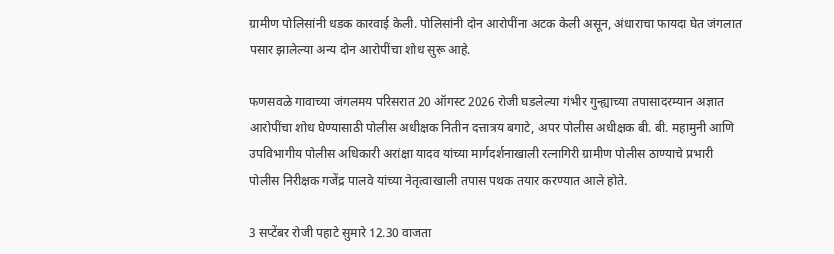ग्रामीण पोलिसांनी धडक कारवाई केली. पोलिसांनी दोन आरोपींना अटक केली असून, अंधाराचा फायदा घेत जंगलात पसार झालेल्या अन्य दोन आरोपींचा शोध सुरू आहे.

फणसवळे गावाच्या जंगलमय परिसरात 20 ऑगस्ट 2026 रोजी घडलेल्या गंभीर गुन्ह्याच्या तपासादरम्यान अज्ञात आरोपींचा शोध घेण्यासाठी पोलीस अधीक्षक नितीन दत्तात्रय बगाटे, अपर पोलीस अधीक्षक बी. बी. महामुनी आणि उपविभागीय पोलीस अधिकारी अरांक्षा यादव यांच्या मार्गदर्शनाखाली रत्नागिरी ग्रामीण पोलीस ठाण्याचे प्रभारी पोलीस निरीक्षक गजेंद्र पालवे यांच्या नेतृत्वाखाली तपास पथक तयार करण्यात आले होते.

3 सप्टेंबर रोजी पहाटे सुमारे 12.30 वाजता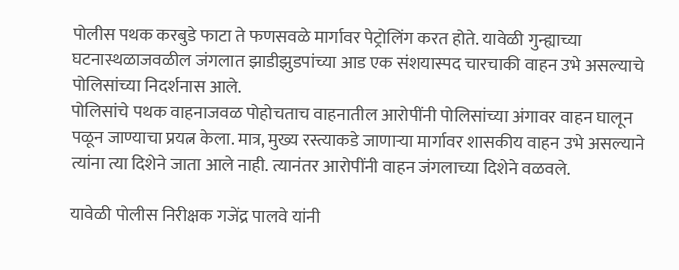पोलीस पथक करबुडे फाटा ते फणसवळे मार्गावर पेट्रोलिंग करत होते. यावेळी गुन्ह्याच्या घटनास्थळाजवळील जंगलात झाडीझुडपांच्या आड एक संशयास्पद चारचाकी वाहन उभे असल्याचे पोलिसांच्या निदर्शनास आले.
पोलिसांचे पथक वाहनाजवळ पोहोचताच वाहनातील आरोपींनी पोलिसांच्या अंगावर वाहन घालून पळून जाण्याचा प्रयत्न केला. मात्र, मुख्य रस्त्याकडे जाणाऱ्या मार्गावर शासकीय वाहन उभे असल्याने त्यांना त्या दिशेने जाता आले नाही. त्यानंतर आरोपींनी वाहन जंगलाच्या दिशेने वळवले.

यावेळी पोलीस निरीक्षक गजेंद्र पालवे यांनी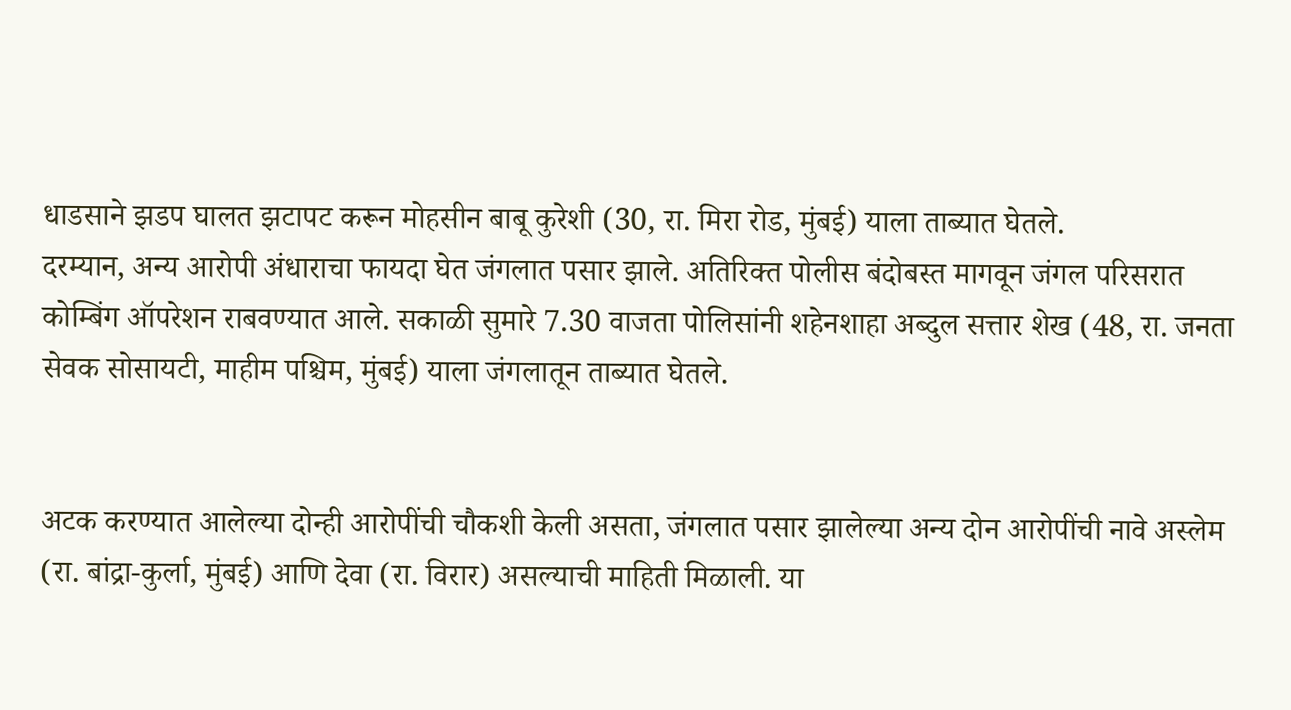धाडसाने झडप घालत झटापट करून मोहसीन बाबू कुरेशी (30, रा. मिरा रोड, मुंबई) याला ताब्यात घेतले.
दरम्यान, अन्य आरोपी अंधाराचा फायदा घेत जंगलात पसार झाले. अतिरिक्त पोलीस बंदोबस्त मागवून जंगल परिसरात कोम्बिंग ऑपरेशन राबवण्यात आले. सकाळी सुमारे 7.30 वाजता पोलिसांनी शहेनशाहा अब्दुल सत्तार शेख (48, रा. जनता सेवक सोसायटी, माहीम पश्चिम, मुंबई) याला जंगलातून ताब्यात घेतले.


अटक करण्यात आलेल्या दोन्ही आरोपींची चौकशी केली असता, जंगलात पसार झालेल्या अन्य दोन आरोपींची नावे अस्लेम (रा. बांद्रा-कुर्ला, मुंबई) आणि देवा (रा. विरार) असल्याची माहिती मिळाली. या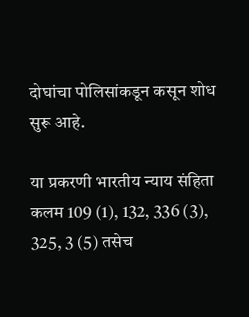दोघांचा पोलिसांकडून कसून शोध सुरू आहे.

या प्रकरणी भारतीय न्याय संहिता कलम 109 (1), 132, 336 (3), 325, 3 (5) तसेच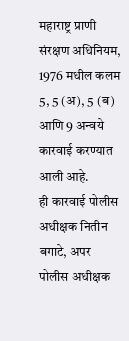महाराष्ट्र प्राणी संरक्षण अधिनियम, 1976 मधील कलम 5, 5 (अ), 5 (ब) आणि 9 अन्वये कारवाई करण्यात आली आहे.
ही कारवाई पोलीस अधीक्षक नितीन बगाटे, अपर पोलीस अधीक्षक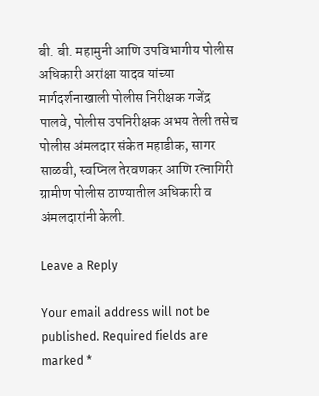बी. बी. महामुनी आणि उपविभागीय पोलीस अधिकारी अरांक्षा यादव यांच्या मार्गदर्शनाखाली पोलीस निरीक्षक गजेंद्र पालवे, पोलीस उपनिरीक्षक अभय तेली तसेच पोलीस अंमलदार संकेत महाडीक, सागर साळवी, स्वप्निल तेरवणकर आणि रत्नागिरी ग्रामीण पोलीस ठाण्यातील अधिकारी व अंमलदारांनी केली.

Leave a Reply

Your email address will not be published. Required fields are marked *